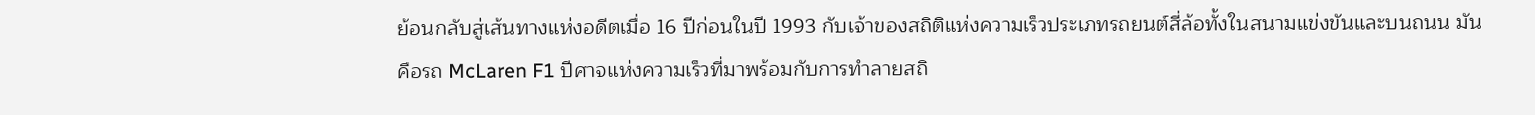ย้อนกลับสู่เส้นทางแห่งอดีตเมื่อ 16 ปีก่อนในปี 1993 กับเจ้าของสถิติแห่งความเร็วประเภทรถยนต์สี่ล้อทั้งในสนามแข่งขันและบนถนน มันคือรถ McLaren F1 ปีศาจแห่งความเร็วที่มาพร้อมกับการทำลายสถิ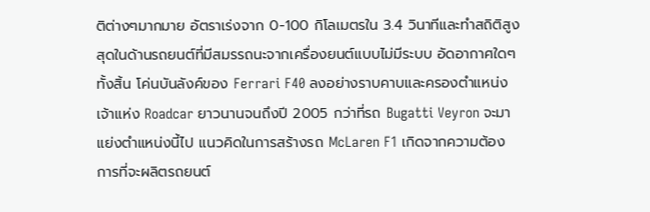ติต่างๆมากมาย อัตราเร่งจาก 0-100 กิโลเมตรใน 3.4 วินาทีและทำสถิติสูงสุดในด้านรถยนต์ที่มีสมรรถนะจากเครื่องยนต์แบบไม่มีระบบ อัดอากาศใดๆทั้งสิ้น โค่นบันลังค์ของ Ferrari F40 ลงอย่างราบคาบและครองตำแหน่งเจ้าแห่ง Roadcar ยาวนานจนถึงปี 2005 กว่าที่รถ Bugatti Veyron จะมาแย่งตำแหน่งนี้ไป แนวคิดในการสร้างรถ McLaren F1 เกิดจากความต้องการที่จะผลิตรถยนต์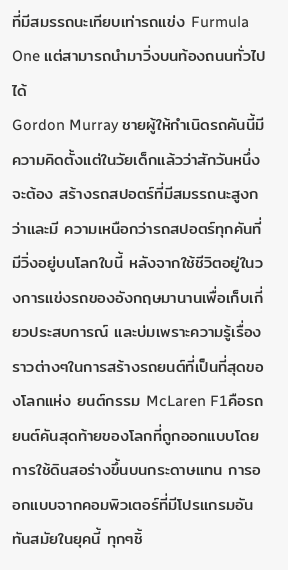ที่มีสมรรถนะเทียบเท่ารถแข่ง Furmula One แต่สามารถนำมาวิ่งบนท้องถนนทั่วไปได้
Gordon Murray ชายผู้ให้กำเนิดรถคันนี้มีความคิดตั้งแต่ในวัยเด็กแล้วว่าสักวันหนึ่งจะต้อง สร้างรถสปอตร์ที่มีสมรรถนะสูงกว่าและมี ความเหนือกว่ารถสปอตร์ทุกคันที่มีวิ่งอยู่บนโลกใบนี้ หลังจากใช้ชีวิตอยู่ในวงการแข่งรถของอังกฤษมานานเพื่อเก็บเกี่ยวประสบการณ์ และบ่มเพราะความรู้เรื่องราวต่างๆในการสร้างรถยนต์ที่เป็นที่สุดของโลกแห่ง ยนต์กรรม McLaren F1คือรถยนต์คันสุดท้ายของโลกที่ถูกออกแบบโดยการใช้ดินสอร่างขึ้นบนกระดาษแทน การออกแบบจากคอมพิวเตอร์ที่มีโปรแกรมอันทันสมัยในยุคนี้ ทุกๆชิ้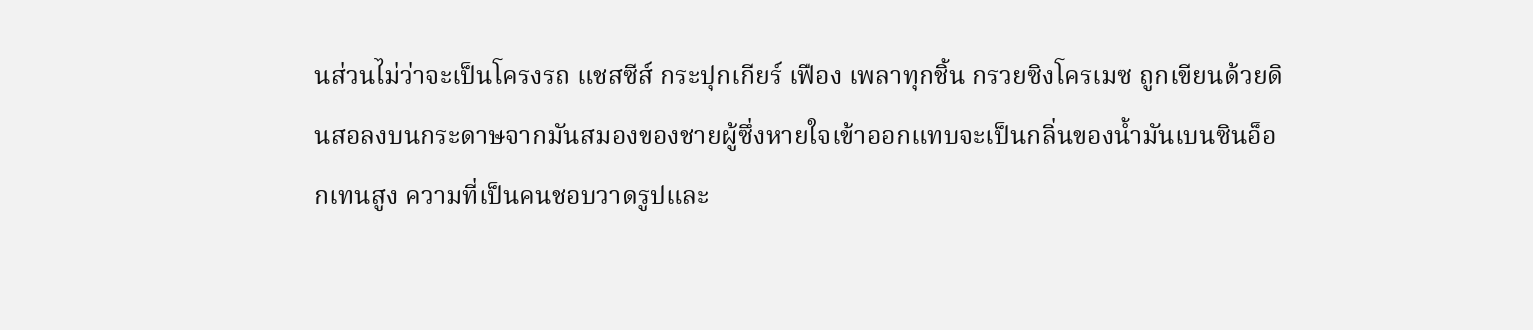นส่วนไม่ว่าจะเป็นโครงรถ แชสซีส์ กระปุกเกียร์ เฟือง เพลาทุกชิ้น กรวยซิงโครเมซ ถูกเขียนด้วยดินสอลงบนกระดาษจากมันสมองของชายผู้ซึ่งหายใจเข้าออกแทบจะเป็นกลิ่นของน้ำมันเบนซินอ็อกเทนสูง ความที่เป็นคนชอบวาดรูปและ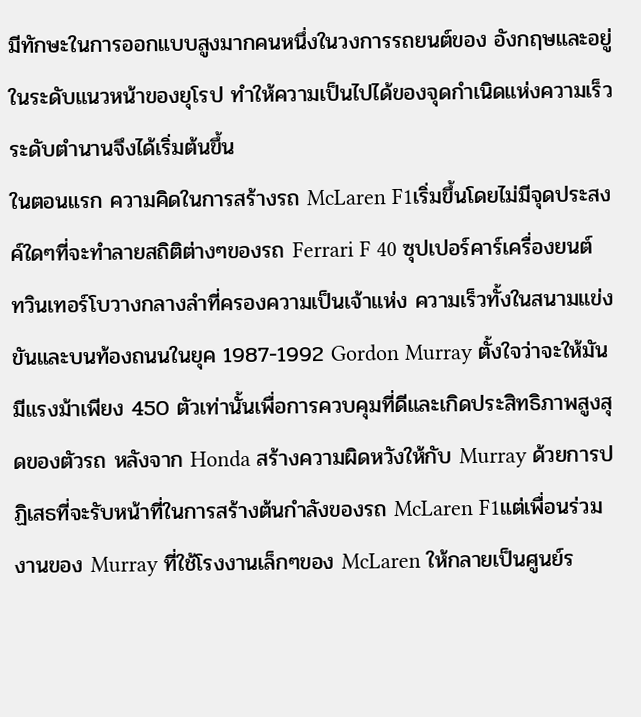มีทักษะในการออกแบบสูงมากคนหนึ่งในวงการรถยนต์ของ อังกฤษและอยู่ในระดับแนวหน้าของยุโรป ทำให้ความเป็นไปได้ของจุดกำเนิดแห่งความเร็วระดับตำนานจึงได้เริ่มต้นขึ้น
ในตอนแรก ความคิดในการสร้างรถ McLaren F1เริ่มขึ้นโดยไม่มีจุดประสงค์ใดๆที่จะทำลายสถิติต่างๆของรถ Ferrari F 40 ซุปเปอร์คาร์เครื่องยนต์ทวินเทอร์โบวางกลางลำที่ครองความเป็นเจ้าแห่ง ความเร็วทั้งในสนามแข่งขันและบนท้องถนนในยุค 1987-1992 Gordon Murray ตั้งใจว่าจะให้มันมีแรงม้าเพียง 450 ตัวเท่านั้นเพื่อการควบคุมที่ดีและเกิดประสิทธิภาพสูงสุดของตัวรถ หลังจาก Honda สร้างความผิดหวังให้กับ Murray ด้วยการปฏิเสธที่จะรับหน้าที่ในการสร้างต้นกำลังของรถ McLaren F1แต่เพื่อนร่วมงานของ Murray ที่ใช้โรงงานเล็กๆของ McLaren ให้กลายเป็นศูนย์ร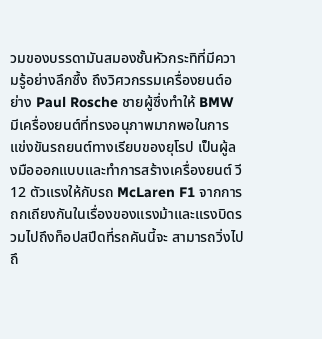วมของบรรดามันสมองชั้นหัวกระทิที่มีความรู้อย่างลึกซึ้ง ถึงวิศวกรรมเครื่องยนต์อย่าง Paul Rosche ชายผู้ซึ่งทำให้ BMW มีเครื่องยนต์ที่ทรงอนุภาพมากพอในการแข่งขันรถยนต์ทางเรียบของยุโรป เป็นผู้ลงมือออกแบบและทำการสร้างเครื่องยนต์ วี12 ตัวแรงให้กับรถ McLaren F1 จากการถกเถียงกันในเรื่องของแรงม้าและแรงบิดรวมไปถึงท็อปสปีดที่รถคันนี้จะ สามารถวิ่งไปถึ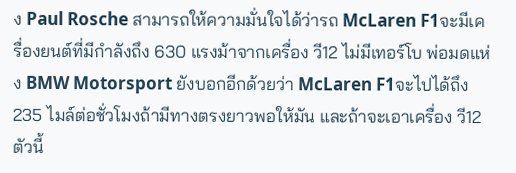ง Paul Rosche สามารถให้ความมั่นใจได้ว่ารถ McLaren F1จะมีเครื่องยนต์ที่มีกำลังถึง 630 แรงม้าจากเครื่อง วี12 ไม่มีเทอร์โบ พ่อมดแห่ง BMW Motorsport ยังบอกอีกด้วยว่า McLaren F1จะไปได้ถึง 235 ไมล์ต่อชั่วโมงถ้ามีทางตรงยาวพอให้มัน และถ้าจะเอาเครื่อง วี12 ตัวนี้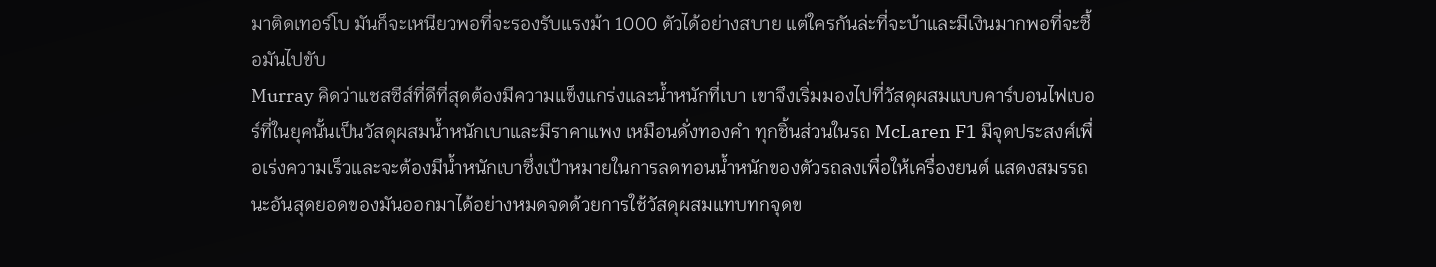มาติดเทอร์โบ มันก็จะเหนียวพอที่จะรองรับแรงม้า 1000 ตัวได้อย่างสบาย แต่ใครกันล่ะที่จะบ้าและมีเงินมากพอที่จะซื้อมันไปขับ
Murray คิดว่าแชสซีส์ที่ดีที่สุดต้องมีความแข็งแกร่งและน้ำหนักที่เบา เขาจึงเริ่มมองไปที่วัสดุผสมแบบคาร์บอนไฟเบอร์ที่ในยุคนั้นเป็นวัสดุผสมน้ำหนักเบาและมีราคาแพง เหมือนดั่งทองคำ ทุกชิ้นส่วนในรถ McLaren F1 มีจุดประสงศ์เพื่อเร่งความเร็วและจะต้องมีน้ำหนักเบาซึ่งเป้าหมายในการลดทอนน้ำหนักของตัวรถลงเพื่อให้เครื่องยนต์ แสดงสมรรถนะอันสุดยอดของมันออกมาได้อย่างหมดจดด้วยการใช้วัสดุผสมแทบทกจุดข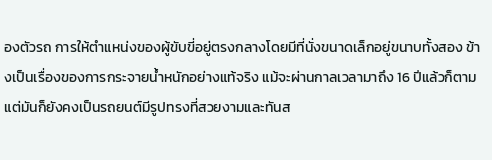องตัวรถ การให้ตำแหน่งของผู้ขับขี่อยู่ตรงกลางโดยมีที่นั่งขนาดเล็กอยู่ขนาบทั้งสอง ข้างเป็นเรื่องของการกระจายน้ำหนักอย่างแท้จริง แม้จะผ่านกาลเวลามาถึง 16 ปีแล้วก็ตามแต่มันก็ยังคงเป็นรถยนต์มีรูปทรงที่สวยงามและทันส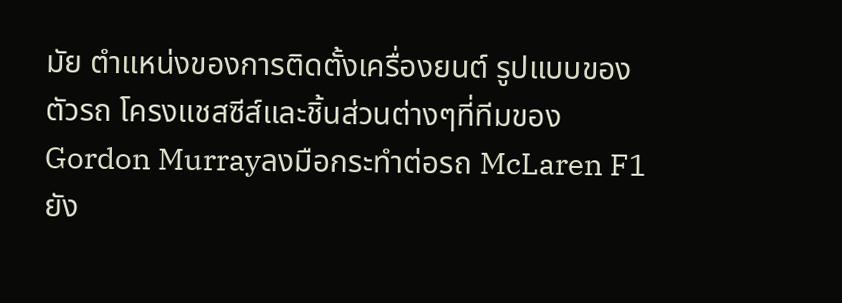มัย ตำแหน่งของการติดตั้งเครื่องยนต์ รูปแบบของตัวรถ โครงแชสซีส์และชิ้นส่วนต่างๆที่ทีมของ Gordon Murrayลงมือกระทำต่อรถ McLaren F1ยัง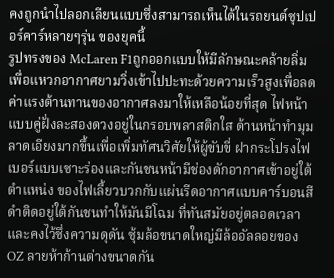คงถูกนำไปลอกเลียนแบบซึ่งสามารถเห็นได้ในรถยนต์ซุปเปอร์คาร์หลายๆรุ่น ของยุคนี้
รูปทรงของ McLaren F1ถูกออกแบบให้มีลักษณะคล้ายลิ่มเพื่อแหวกอากาศยามวิ่งเข้าไปปะทะด้วยความเร็วสูงเพื่อลดค่าแรงต้านทานของอากาศลงมาให้เหลือน้อยที่สุด ไฟหน้าแบบคู่ฝั่งละสองดวงอยู่ในกรอบพลาสติกใส ด้านหน้าทำมุมลาดเอียงมากขึ้นเพื่อเพิ่มทัศนวิศัยให้ผู้ขับขี่ ฝากระโปรงไฟเบอร์แบบเซาะร่องและกันชนหน้ามีช่องดักอากาศเข้าอยู่ใต้ตำแหน่ง ของไฟเลี้ยวบวกกับแผ่นรีดอากาศแบบคาร์บอนสีดำติดอยู่ใต้กันชนทำให้มันมีโฉม ที่ทันสมัยอยู่ตลอดเวลาและคงไว้ซึ่งความดุดัน ซุ้มล้อขนาดใหญ่มีล้ออัลลอยของ OZ ลายห้าก้านต่างขนาดกัน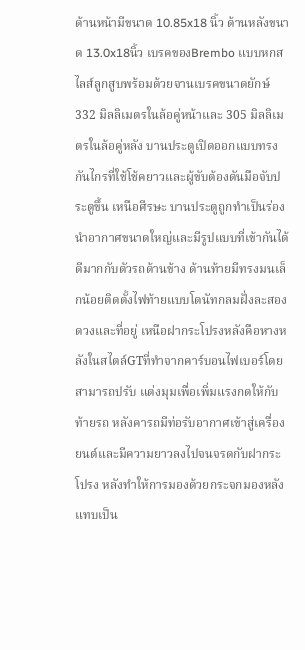ด้านหน้ามีขนาด 10.85x18 นิ้ว ด้านหลังขนาด 13.0x18นิ้ว เบรคของBrembo แบบหกสไลส์ลูกสูบพร้อมด้วยจานเบรคขนาดยักษ์ 332 มิลลิเมตรในล้อคู่หน้าและ 305 มิลลิเมตรในล้อคู่หลัง บานประตูเปิดออกแบบทรงกันไกรที่ใช้โช้คยาวและผู้ขับต้องดันมือจับประตูขึ้น เหนือศีรษะ บานประตูถูกทำเป็นร่องนำอากาศขนาดใหญ่และมีรูปแบบที่เข้ากันได้ดีมากกับตัวรถด้านข้าง ด้านท้ายมีทรงมนเล็กน้อยติดตั้งไฟท้ายแบบโดนัทกลมฝั่งละสองดวงและที่อยู่ เหนือฝากระโปรงหลังคือหางหลังในสไตล์GTที่ทำจากคาร์บอนไฟเบอร์โดยสามารถปรับ แต่งมุมเพื่อเพิ่มแรงกดให้กับท้ายรถ หลังคารถมีท่อรับอากาศเข้าสู่เครื่องยนต์และมีความยาวลงไปจนจรดกับฝากระโปรง หลังทำให้การมองด้วยกระจกมองหลังแทบเป็น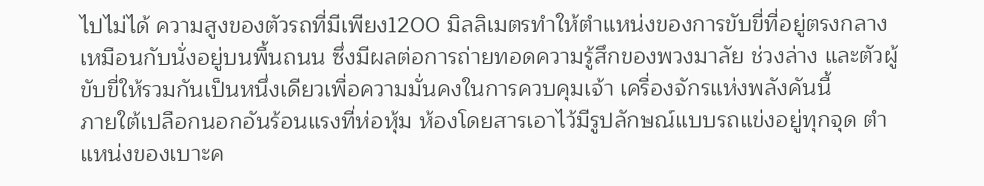ไปไม่ได้ ความสูงของตัวรถที่มีเพียง1200 มิลลิเมตรทำให้ตำแหน่งของการขับขี่ที่อยู่ตรงกลางเหมือนกับนั่งอยู่บนพื้นถนน ซึ่งมีผลต่อการถ่ายทอดความรู้สึกของพวงมาลัย ช่วงล่าง และตัวผู้ขับขี่ให้รวมกันเป็นหนึ่งเดียวเพื่อความมั่นคงในการควบคุมเจ้า เครื่องจักรแห่งพลังคันนี้
ภายใต้เปลือกนอกอันร้อนแรงที่ห่อหุ้ม ห้องโดยสารเอาไว้มีรูปลักษณ์แบบรถแข่งอยู่ทุกจุด ตำแหน่งของเบาะค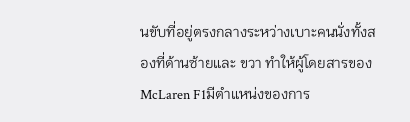นขับที่อยู่ตรงกลางระหว่างเบาะคนนั่งทั้งสองที่ด้านซ้ายและ ขวา ทำให้ผู้โดยสารของ McLaren F1มีตำแหน่งของการ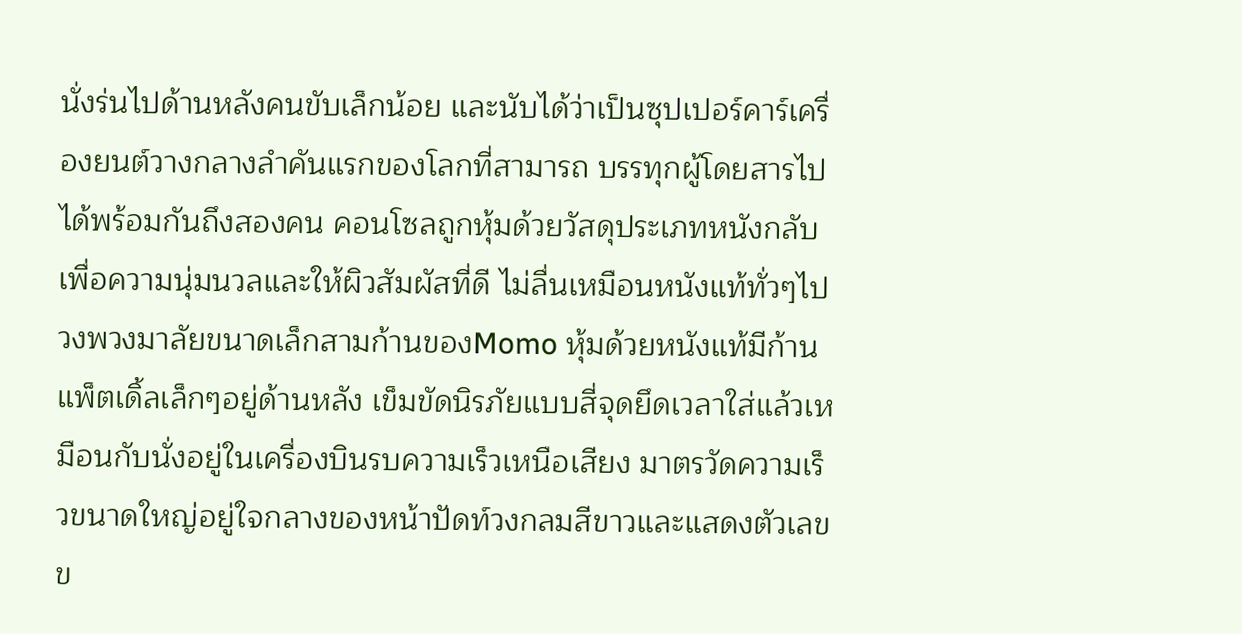นั่งร่นไปด้านหลังคนขับเล็กน้อย และนับได้ว่าเป็นซุปเปอร์คาร์เครื่องยนต์วางกลางลำคันแรกของโลกที่สามารถ บรรทุกผู้โดยสารไปได้พร้อมกันถึงสองคน คอนโซลถูกหุ้มด้วยวัสดุประเภทหนังกลับเพื่อความนุ่มนวลและให้ผิวสัมผัสที่ดี ไม่ลื่นเหมือนหนังแท้ทั่วๆไป วงพวงมาลัยขนาดเล็กสามก้านของMomo หุ้มด้วยหนังแท้มีก้านแพ็ตเดิ้ลเล็กๆอยู่ด้านหลัง เข็มขัดนิรภัยแบบสี่จุดยึดเวลาใส่แล้วเหมือนกับนั่งอยู่ในเครื่องบินรบความเร็วเหนือเสียง มาตรวัดความเร็วขนาดใหญ่อยู่ใจกลางของหน้าปัดท์วงกลมสีขาวและแสดงตัวเลขข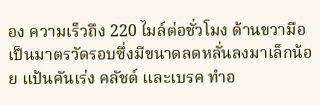อง ความเร็วถึง 220 ไมล์ต่อชั่วโมง ด้านขวามือเป็นมาตรวัดรอบซึ่งมีขนาดลดหลั่นลงมาเล็กน้อย แป้นคันเร่ง คลัชต์ และเบรค ทำอ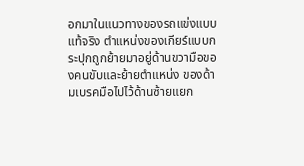อกมาในแนวทางของรถแข่งแบบแท้จริง ตำแหน่งของเกียร์แบบกระปุกถูกย้ายมาอยู่ด้านขวามือของคนขับและย้ายตำแหน่ง ของด้ามเบรคมือไปไว้ด้านซ้ายแยก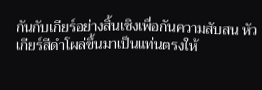กันกับเกียร์อย่างสิ้นเชิงเพื่อกันความสับสน หัวเกียร์สีดำโผล่ขึ้นมาเป็นแท่นตรงให้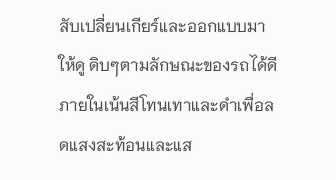สับเปลี่ยนเกียร์และออกแบบมาให้ดู ดิบๆตามลักษณะของรถได้ดี ภายในเน้นสีโทนเทาและดำเพื่อลดแสงสะท้อนและแส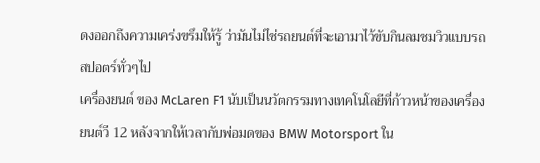ดงออกถึงความเคร่งขรึมให้รู้ ว่ามันไม่ไช่รถยนต์ที่จะเอามาไว้ขับกินลมชมวิวแบบรถสปอตร์ทั่วๆไป
เครื่องยนต์ ของ McLaren F1 นับเป็นนวัตกรรมทางเทคโนโลยีที่ก้าวหน้าของเครื่องยนต์วี 12 หลังจากให้เวลากับพ่อมดของ BMW Motorsport ใน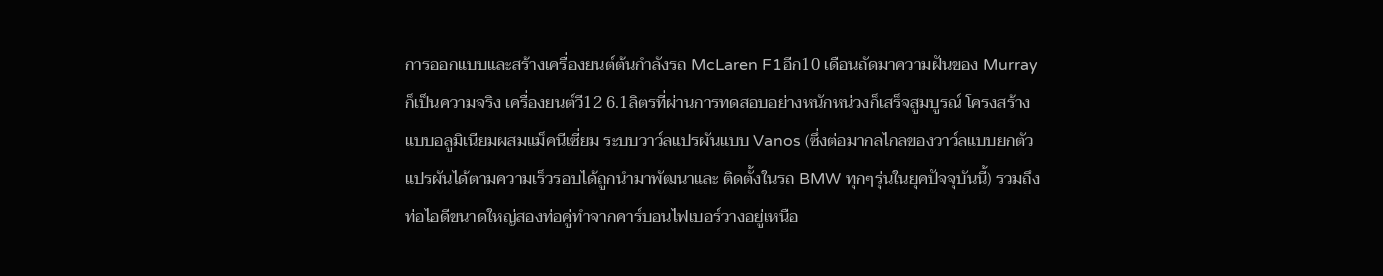การออกแบบและสร้างเครื่องยนต์ต้นกำลังรถ McLaren F1อีก10 เดือนถัดมาความฝันของ Murray ก็เป็นความจริง เครื่องยนต์วี12 6.1ลิตรที่ผ่านการทดสอบอย่างหนักหน่วงก็เสร็จสูมบูรณ์ โครงสร้างแบบอลูมิเนียมผสมแม็คนีเซี่ยม ระบบวาว์ลแปรผันแบบ Vanos (ซึ่งต่อมากลไกลของวาว์ลแบบยกตัวแปรผันได้ตามความเร็วรอบได้ถูกนำมาพัฒนาและ ติดตั้งในรถ BMW ทุกๆรุ่นในยุคปัจจุบันนี้) รวมถึงท่อไอดีขนาดใหญ่สองท่อคู่ทำจากคาร์บอนไฟเบอร์วางอยู่เหนือ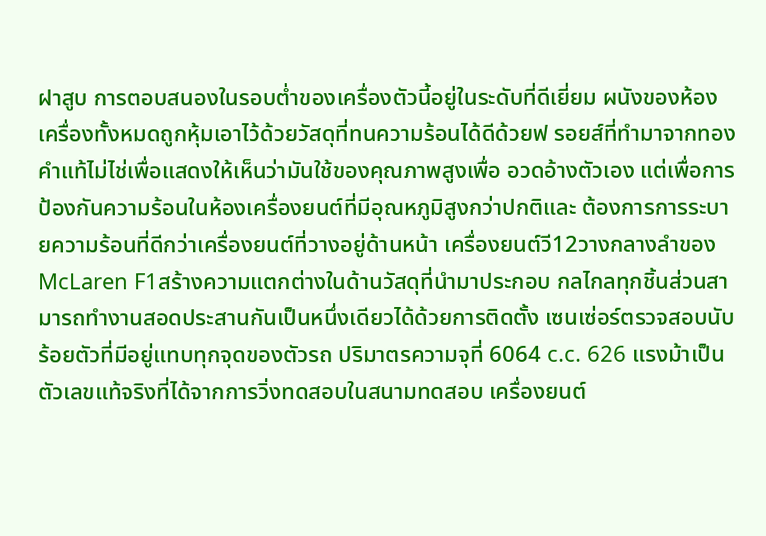ฝาสูบ การตอบสนองในรอบต่ำของเครื่องตัวนี้อยู่ในระดับที่ดีเยี่ยม ผนังของห้องเครื่องทั้งหมดถูกหุ้มเอาไว้ด้วยวัสดุที่ทนความร้อนได้ดีด้วยฟ รอยส์ที่ทำมาจากทองคำแท้ไม่ไช่เพื่อแสดงให้เห็นว่ามันใช้ของคุณภาพสูงเพื่อ อวดอ้างตัวเอง แต่เพื่อการป้องกันความร้อนในห้องเครื่องยนต์ที่มีอุณหภูมิสูงกว่าปกติและ ต้องการการระบายความร้อนที่ดีกว่าเครื่องยนต์ที่วางอยู่ด้านหน้า เครื่องยนต์วี12วางกลางลำของ McLaren F1สร้างความแตกต่างในด้านวัสดุที่นำมาประกอบ กลไกลทุกชิ้นส่วนสามารถทำงานสอดประสานกันเป็นหนึ่งเดียวได้ด้วยการติดตั้ง เซนเซ่อร์ตรวจสอบนับร้อยตัวที่มีอยู่แทบทุกจุดของตัวรถ ปริมาตรความจุที่ 6064 c.c. 626 แรงม้าเป็นตัวเลขแท้จริงที่ได้จากการวิ่งทดสอบในสนามทดสอบ เครื่องยนต์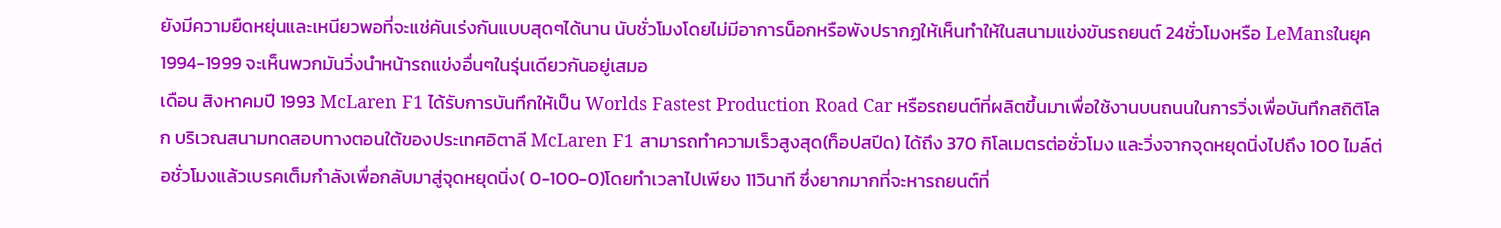ยังมีความยืดหยุ่นและเหนียวพอที่จะแช่คันเร่งกันแบบสุดๆได้นาน นับชั่วโมงโดยไม่มีอาการน็อกหรือพังปรากฏให้เห็นทำให้ในสนามแข่งขันรถยนต์ 24ชั่วโมงหรือ LeMansในยุค 1994-1999 จะเห็นพวกมันวิ่งนำหน้ารถแข่งอื่นๆในรุ่นเดียวกันอยู่เสมอ
เดือน สิงหาคมปี 1993 McLaren F1 ได้รับการบันทึกให้เป็น Worlds Fastest Production Road Car หรือรถยนต์ที่ผลิตขึ้นมาเพื่อใช้งานบนถนนในการวิ่งเพื่อบันทึกสถิติโลก บริเวณสนามทดสอบทางตอนใต้ของประเทศอิตาลี McLaren F1 สามารถทำความเร็วสูงสุด(ท็อปสปีด) ได้ถึง 370 กิโลเมตรต่อชั่วโมง และวิ่งจากจุดหยุดนิ่งไปถึง 100 ไมล์ต่อชั่วโมงแล้วเบรคเต็มกำลังเพื่อกลับมาสู่จุดหยุดนิ่ง( 0-100-0)โดยทำเวลาไปเพียง 11วินาที ซึ่งยากมากที่จะหารถยนต์ที่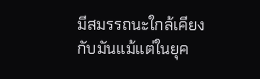มีสมรรถนะใกล้เคียงกับมันแม้แต่ในยุค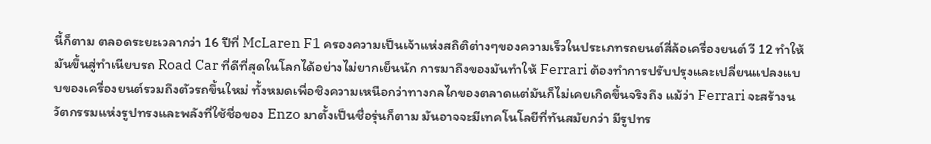นี้ก็ตาม ตลอดระยะเวลากว่า 16 ปีที่ McLaren F1 ครองความเป็นเจ้าแห่งสถิติต่างๆของความเร็วในประเภทรถยนต์สี่ล้อเครื่องยนต์ วี 12 ทำให้มันขึ้นสู่ทำเนียบรถ Road Car ที่ดีที่สุดในโลกได้อย่างไม่ยากเย็นนัก การมาถึงของมันทำให้ Ferrari ต้องทำการปรับปรุงและเปลี่ยนแปลงแบบของเครื่องยนต์รวมถึงตัวรถขึ้นใหม่ ทั้งหมดเพื่อชิงความเหนือกว่าทางกลไกของตลาดแต่มันก็ไม่เคยเกิดขึ้นจริงถึง แม้ว่า Ferrari จะสร้างนวัตกรรมแห่งรูปทรงและพลังที่ใช้ชื่อของ Enzo มาตั้งเป็นชื่อรุ่นก็ตาม มันอาจจะมีเทคโนโลยีที่ทันสมัยกว่า มีรูปทร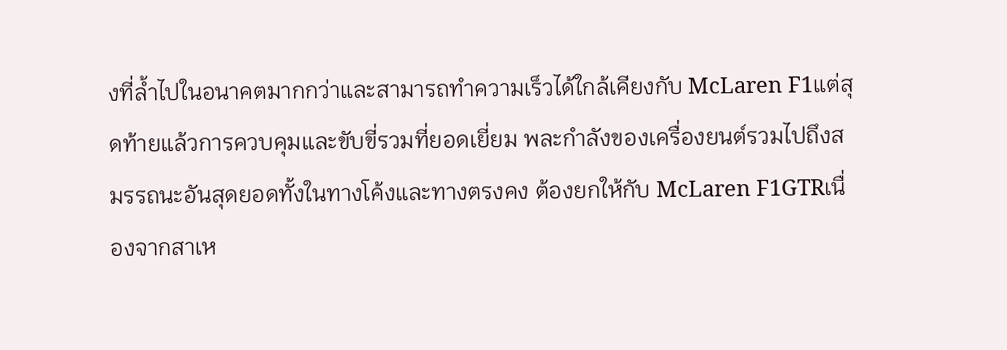งที่ล้ำไปในอนาคตมากกว่าและสามารถทำความเร็วได้ใกล้เคียงกับ McLaren F1แต่สุดท้ายแล้วการควบคุมและขับขี่รวมที่ยอดเยี่ยม พละกำลังของเครื่องยนต์รวมไปถึงสมรรถนะอันสุดยอดทั้งในทางโค้งและทางตรงคง ต้องยกให้กับ McLaren F1GTRเนื่องจากสาเห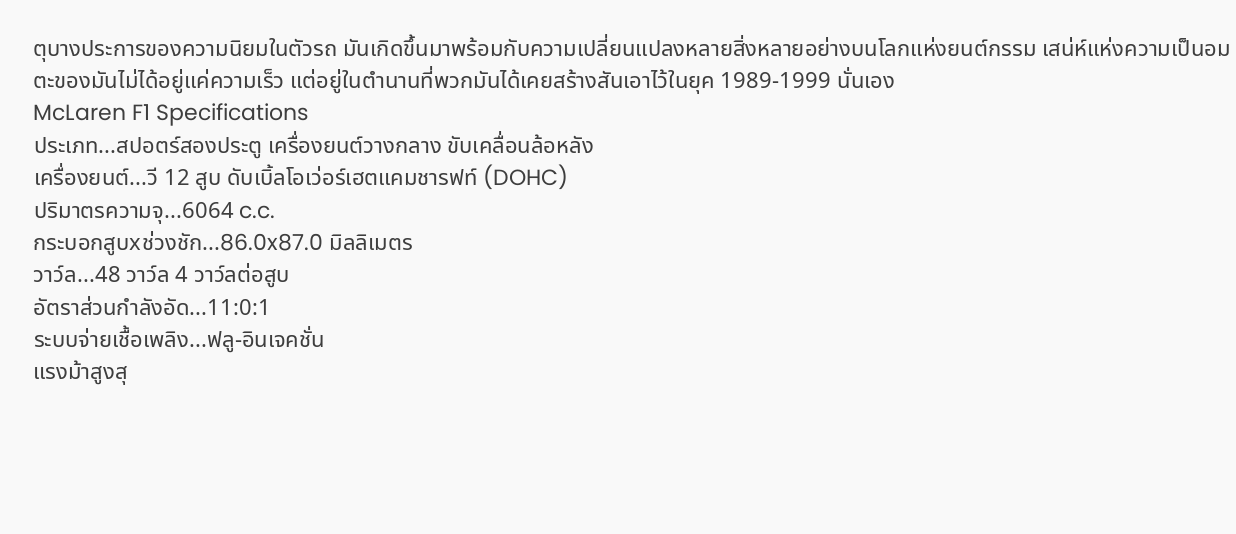ตุบางประการของความนิยมในตัวรถ มันเกิดขึ้นมาพร้อมกับความเปลี่ยนแปลงหลายสิ่งหลายอย่างบนโลกแห่งยนต์กรรม เสน่ห์แห่งความเป็นอมตะของมันไม่ได้อยู่แค่ความเร็ว แต่อยู่ในตำนานที่พวกมันได้เคยสร้างสันเอาไว้ในยุค 1989-1999 นั่นเอง
McLaren F1 Specifications
ประเภท...สปอตร์สองประตู เครื่องยนต์วางกลาง ขับเคลื่อนล้อหลัง
เครื่องยนต์...วี 12 สูบ ดับเบิ้ลโอเว่อร์เฮตแคมชารฟท์ (DOHC)
ปริมาตรความจุ...6064 c.c.
กระบอกสูบxช่วงชัก...86.0x87.0 มิลลิเมตร
วาว์ล...48 วาว์ล 4 วาว์ลต่อสูบ
อัตราส่วนกำลังอัด...11:0:1
ระบบจ่ายเชื้อเพลิง...ฟลู-อินเจคชั่น
แรงม้าสูงสุ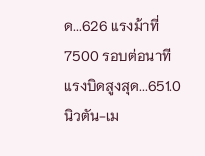ด...626 แรงม้าที่ 7500 รอบต่อนาที
แรงบิดสูงสุด...651.0 นิวตัน-เม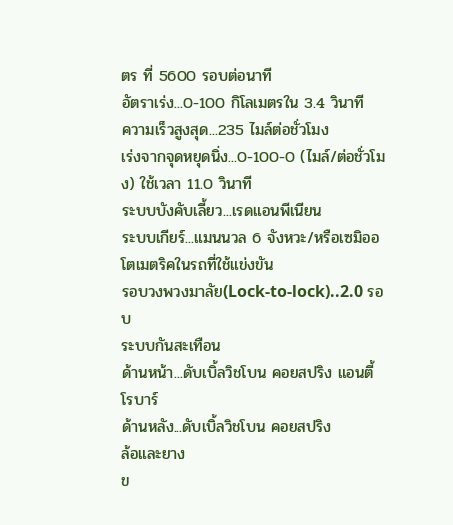ตร ที่ 5600 รอบต่อนาที
อัตราเร่ง...0-100 กิโลเมตรใน 3.4 วินาที
ความเร็วสูงสุด...235 ไมล์ต่อชั่วโมง
เร่งจากจุดหยุดนิ่ง...0-100-0 (ไมล์/ต่อชั่วโมง) ใช้เวลา 11.0 วินาที
ระบบบังคับเลี้ยว...เรดแอนพีเนียน
ระบบเกียร์...แมนนวล 6 จังหวะ/หรือเซมิออโตเมตริคในรถที่ใช้แข่งขัน
รอบวงพวงมาลัย(Lock-to-lock)..2.0 รอบ
ระบบกันสะเทือน
ด้านหน้า...ดับเบิ้ลวิชโบน คอยสปริง แอนตี้โรบาร์
ด้านหลัง...ดับเบิ้ลวิชโบน คอยสปริง
ล้อและยาง
ข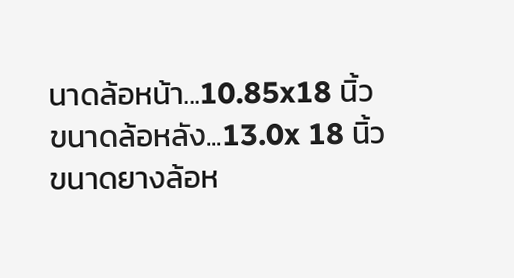นาดล้อหน้า...10.85x18 นิ้ว
ขนาดล้อหลัง...13.0x 18 นิ้ว
ขนาดยางล้อห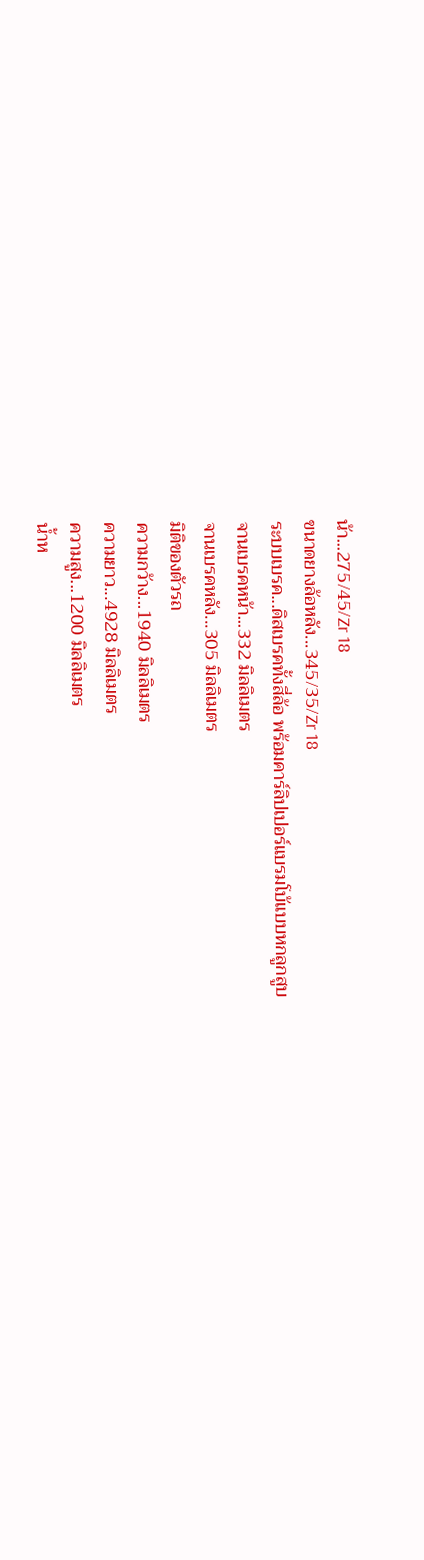น้า...275/45/Zr 18
ขนาดยางล้อหลัง...345/35/Zr 18
ระบบเบรค...ดิสเบรคทั้งสี่ล้อ พร้อมคาร์ลิปเปอร์แบรมโบ้แบบหกลูกสูบ
จานเบรคหน้า...332 มิลลิเมตร
จานเบรคหลัง...305 มิลลิเมตร
มิติของตัวรถ
ความกว้าง...1940 มิลลิเมตร
ความยาว...4928 มิลลิเมตร
ความสูง...1200 มิลลิเมตร
น้ำห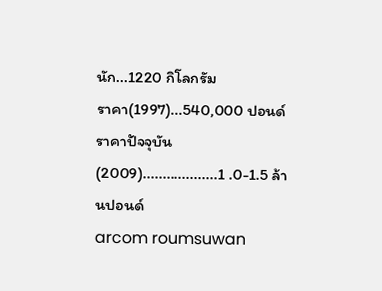นัก...1220 กิโลกรัม
ราคา(1997)...540,000 ปอนด์
ราคาปัจจุบัน(2009)...................1 .0-1.5 ล้านปอนด์
arcom roumsuwan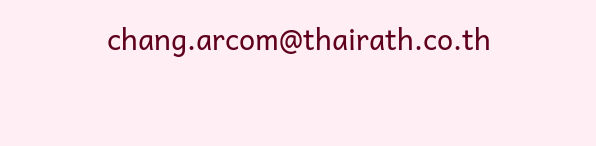chang.arcom@thairath.co.th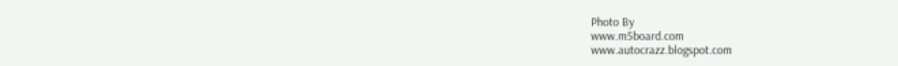Photo By
www.m5board.com
www.autocrazz.blogspot.com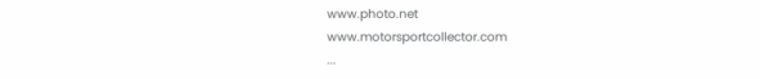www.photo.net
www.motorsportcollector.com
...